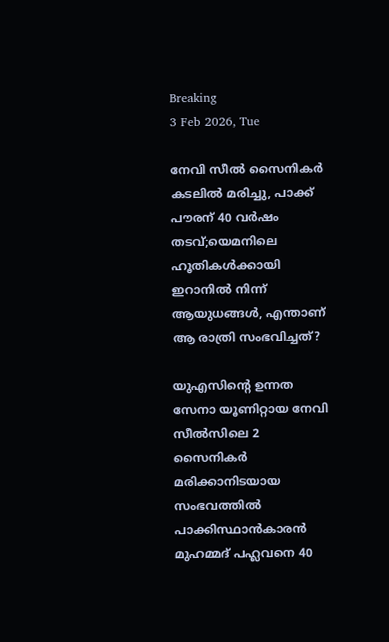Breaking
3 Feb 2026, Tue

നേവി സീൽ സൈനികർ കടലിൽ മരിച്ചു, പാക്ക് പൗരന് 40 വർഷം തടവ്;യെമനിലെ ഹൂതികൾക്കായി ഇറാനിൽ നിന്ന് ആയുധങ്ങൾ, എന്താണ് ആ രാത്രി സംഭവിച്ചത്?

യുഎസിന്റെ ഉന്നത സേനാ യൂണിറ്റായ നേവി സീൽസിലെ 2 സൈനികർ മരിക്കാനിടയായ സംഭവത്തിൽ പാക്കിസ്ഥാൻകാരൻ മുഹമ്മദ് പഹ്ലവനെ 40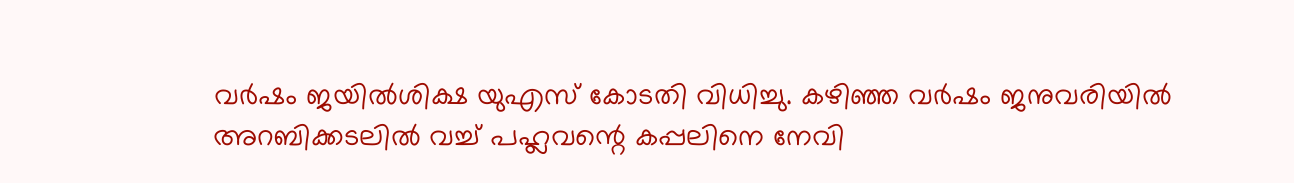വർഷം ജയിൽശിക്ഷ യുഎസ് കോടതി വിധിച്ചു. കഴിഞ്ഞ വർഷം ജനുവരിയിൽ അറബിക്കടലിൽ വച്ച് പഹ്ലവന്റെ കപ്പലിനെ നേവി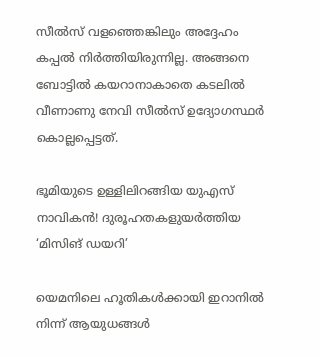സീൽസ് വളഞ്ഞെങ്കിലും അദ്ദേഹം കപ്പൽ നിർത്തിയിരുന്നില്ല. അങ്ങനെ ബോട്ടിൽ കയറാനാകാതെ കടലിൽ വീണാണു നേവി സീൽസ് ഉദ്യോഗസ്ഥർ കൊല്ലപ്പെട്ടത്.

ഭൂമിയുടെ ഉള്ളിലിറങ്ങിയ യുഎസ് നാവികൻ! ദുരൂഹതകളുയർത്തിയ ‘മിസിങ് ഡയറി’

യെമനിലെ ഹൂതികൾക്കായി ഇറാനിൽ നിന്ന് ആയുധങ്ങൾ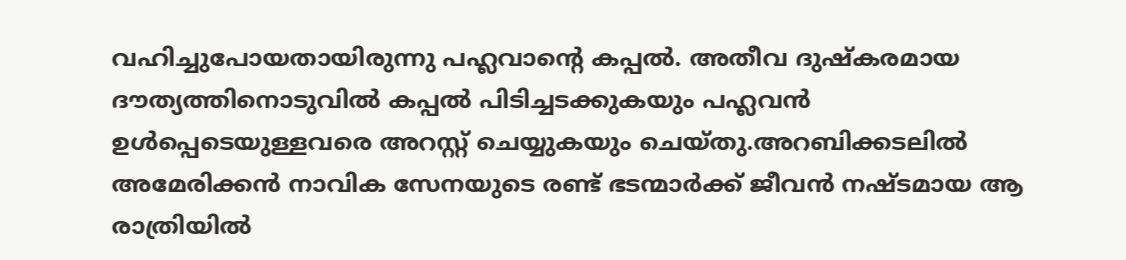വഹിച്ചുപോയതായിരുന്നു പഹ്ലവാന്റെ കപ്പൽ. അതീവ ദുഷ്‌കരമായ ദൗത്യത്തിനൊടുവിൽ കപ്പൽ പിടിച്ചടക്കുകയും പഹ്ലവൻ ഉൾപ്പെടെയുള്ളവരെ അറസ്റ്റ് ചെയ്യുകയും ചെയ്തു.അറബിക്കടലിൽ അമേരിക്കൻ നാവിക സേനയുടെ രണ്ട് ഭടന്മാർക്ക് ജീവൻ നഷ്ടമായ ആ രാത്രിയിൽ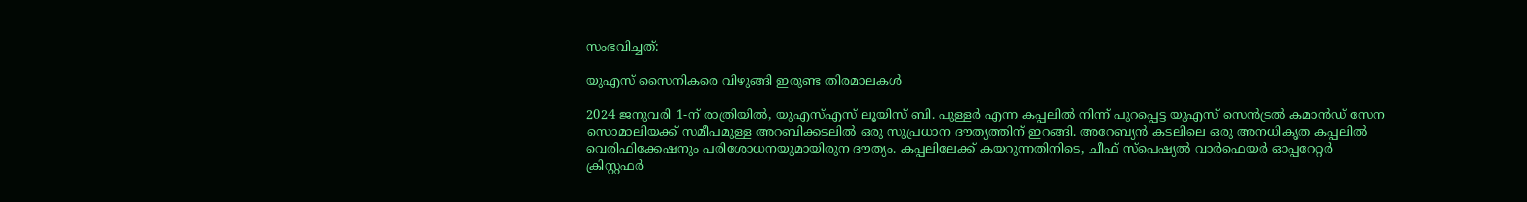സംഭവിച്ചത്:

യുഎസ് സൈനികരെ വിഴുങ്ങി ഇരുണ്ട തിരമാലകൾ

2024 ജനുവരി 1-ന് രാത്രിയിൽ, യുഎസ്എസ് ലൂയിസ് ബി. പുള്ളർ എന്ന കപ്പലിൽ നിന്ന് പുറപ്പെട്ട യുഎസ് സെൻട്രൽ കമാൻഡ് സേന സൊമാലിയക്ക് സമീപമുള്ള അറബിക്കടലിൽ ഒരു സുപ്രധാന ദൗത്യത്തിന് ഇറങ്ങി. അറേബ്യൻ കടലിലെ ഒരു അനധികൃത കപ്പലിൽ വെരിഫിക്കേഷനും പരിശോധനയുമായിരുന ദൗത്യം. കപ്പലിലേക്ക് കയറുന്നതിനിടെ, ചീഫ് സ്പെഷ്യൽ വാർഫെയർ ഓപ്പറേറ്റർ ക്രിസ്റ്റഫർ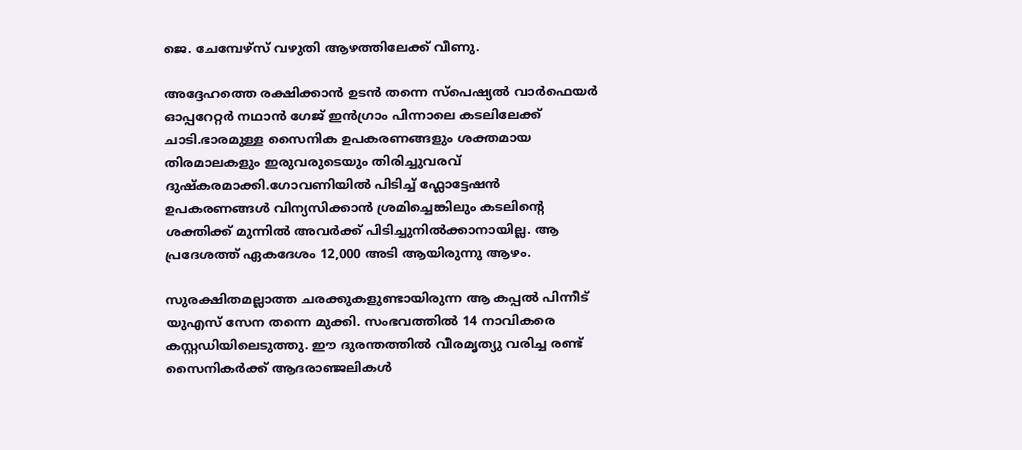ജെ. ചേമ്പേഴ്‌സ് വഴുതി ആഴത്തിലേക്ക് വീണു.

അദ്ദേഹത്തെ രക്ഷിക്കാൻ ഉടൻ തന്നെ സ്പെഷ്യൽ വാർഫെയർ ഓപ്പറേറ്റർ നഥാൻ ഗേജ് ഇൻഗ്രാം പിന്നാലെ കടലിലേക്ക് ചാടി.ഭാരമുള്ള സൈനിക ഉപകരണങ്ങളും ശക്തമായ തിരമാലകളും ഇരുവരുടെയും തിരിച്ചുവരവ് ദുഷ്കരമാക്കി.ഗോവണിയിൽ പിടിച്ച് ഫ്ലോട്ടേഷൻ ഉപകരണങ്ങൾ വിന്യസിക്കാൻ ശ്രമിച്ചെങ്കിലും കടലിന്റെ ശക്തിക്ക് മുന്നിൽ അവർക്ക് പിടിച്ചുനിൽക്കാനായില്ല. ആ പ്രദേശത്ത് ഏകദേശം 12,000 അടി ആയിരുന്നു ആഴം.

സുരക്ഷിതമല്ലാത്ത ചരക്കുകളുണ്ടായിരുന്ന ആ കപ്പൽ പിന്നീട് യുഎസ് സേന തന്നെ മുക്കി. സംഭവത്തിൽ 14 നാവികരെ കസ്റ്റഡിയിലെടുത്തു. ഈ ദുരന്തത്തിൽ വീരമൃത്യു വരിച്ച രണ്ട് സൈനികർക്ക് ആദരാഞ്ജലികൾ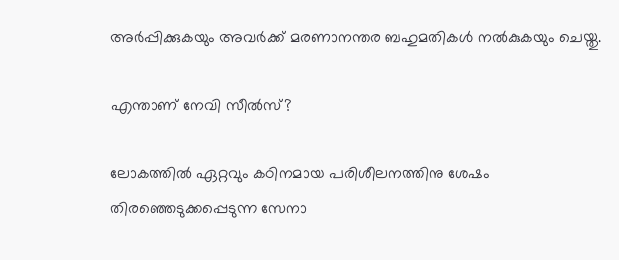അർപ്പിക്കുകയും അവർക്ക് മരണാനന്തര ബഹുമതികൾ നൽകുകയും ചെയ്തു.

എന്താണ് നേവി സീൽസ്?

ലോകത്തിൽ ഏറ്റവും കഠിനമായ പരിശീലനത്തിനു ശേഷം തിരഞ്ഞെടുക്കപ്പെടുന്ന സേനാ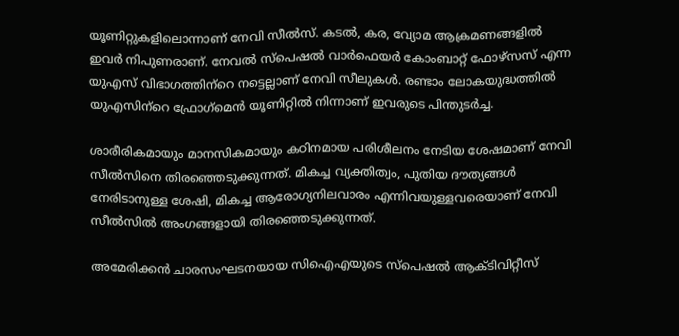യൂണിറ്റുകളിലൊന്നാണ് നേവി സീൽസ്. കടൽ, കര, വ്യോമ ആക്രമണങ്ങളിൽ ഇവർ നിപുണരാണ്. നേവൽ സ്‌പെഷൽ വാർഫെയർ കോംബാറ്റ് ഫോഴ്‌സസ് എന്ന യുഎസ് വിഭാഗത്തിന്‌റെ നട്ടെല്ലാണ് നേവി സീലുകൾ. രണ്ടാം ലോകയുദ്ധത്തിൽ യുഎസിന്‌റെ ഫ്രോഗ്‌മെൻ യൂണിറ്റിൽ നിന്നാണ് ഇവരുടെ പിന്തുടർച്ച.

ശാരീരികമായും മാനസികമായും കഠിനമായ പരിശീലനം നേടിയ ശേഷമാണ് നേവി സീൽസിനെ തിരഞ്ഞെടുക്കുന്നത്. മികച്ച വ്യക്തിത്വം, പുതിയ ദൗത്യങ്ങൾ നേരിടാനുള്ള ശേഷി, മികച്ച ആരോഗ്യനിലവാരം എന്നിവയുള്ളവരെയാണ് നേവി സീൽസിൽ അംഗങ്ങളായി തിരഞ്ഞെടുക്കുന്നത്.

അമേരിക്കൻ ചാരസംഘടനയായ സിഐഎയുടെ സ്‌പെഷൽ ആക്ടിവിറ്റീസ്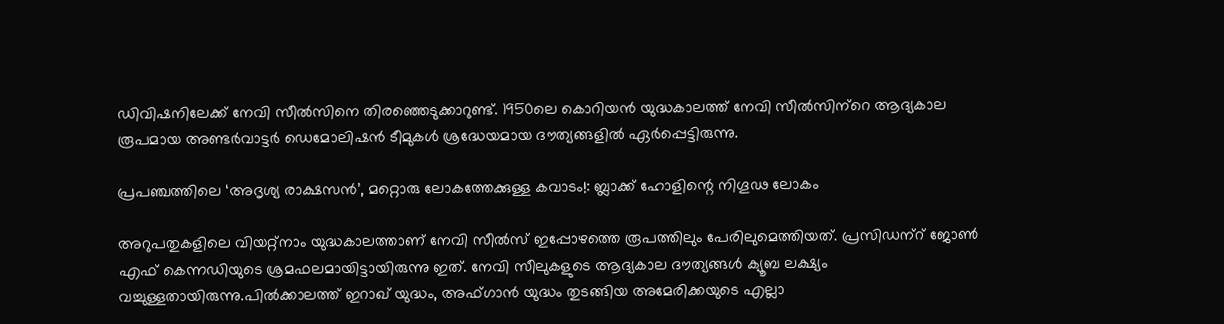ഡിവിഷനിലേക്ക് നേവി സീൽസിനെ തിരഞ്ഞെടുക്കാറുണ്ട്. 1950ലെ കൊറിയൻ യുദ്ധകാലത്ത് നേവി സീൽസിന്‌റെ ആദ്യകാല രൂപമായ അണ്ടർവാട്ടർ ഡെമോലിഷൻ ടീമുകൾ ശ്രദ്ധേയമായ ദൗത്യങ്ങളിൽ ഏർപ്പെട്ടിരുന്നു.

പ്രപഞ്ചത്തിലെ ‘അദൃശ്യ രാക്ഷസൻ’, മറ്റൊരു ലോകത്തേക്കുള്ള കവാടം!: ബ്ലാക്ക് ഹോളിന്റെ നിഗൂഢ ലോകം

അറുപതുകളിലെ വിയറ്റ്‌നാം യുദ്ധകാലത്താണ് നേവി സീൽസ് ഇപ്പോഴത്തെ രൂപത്തിലും പേരിലുമെത്തിയത്. പ്രസിഡന്‌റ് ജോൺ എഫ് കെന്നഡിയുടെ ശ്രമഫലമായിട്ടായിരുന്നു ഇത്. നേവി സീലുകളുടെ ആദ്യകാല ദൗത്യങ്ങൾ ക്യൂബ ലക്ഷ്യം വച്ചുള്ളതായിരുന്നു.പിൽക്കാലത്ത് ഇറാഖ് യുദ്ധം, അഫ്ഗാൻ യുദ്ധം തുടങ്ങിയ അമേരിക്കയുടെ എല്ലാ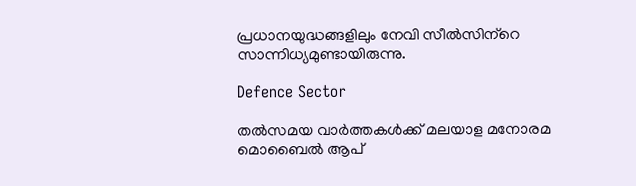പ്രധാനയുദ്ധങ്ങളിലും നേവി സീൽസിന്‌റെ സാന്നിധ്യമുണ്ടായിരുന്നു.

Defence Sector

തൽസമയ വാർത്തകൾക്ക് മലയാള മനോരമ മൊബൈൽ ആപ്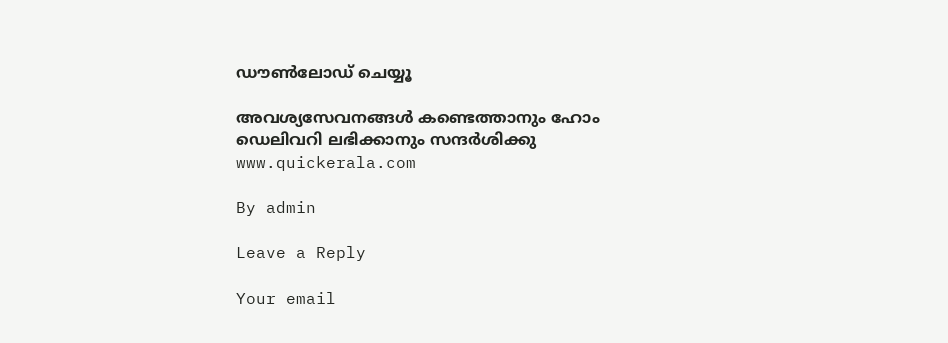ഡൗൺലോഡ് ചെയ്യൂ

അവശ്യസേവനങ്ങൾ കണ്ടെത്താനും ഹോം ഡെലിവറി ലഭിക്കാനും സന്ദർശിക്കു www.quickerala.com

By admin

Leave a Reply

Your email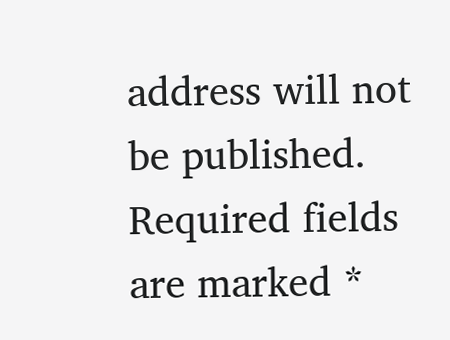address will not be published. Required fields are marked *